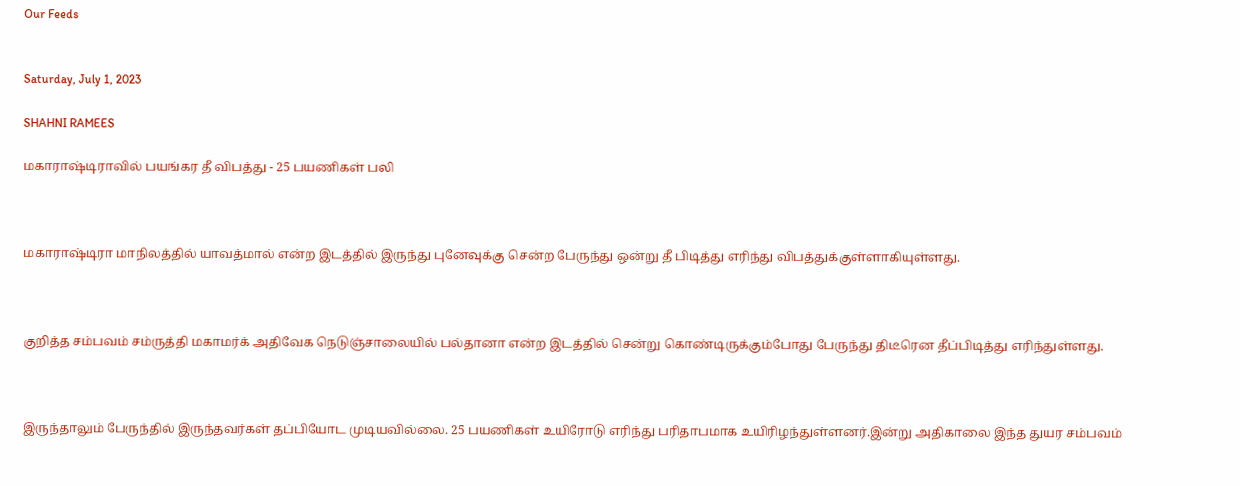Our Feeds


Saturday, July 1, 2023

SHAHNI RAMEES

மகாராஷ்டிராவில் பயங்கர தீ விபத்து - 25 பயணிகள் பலி



மகாராஷ்டிரா மாநிலத்தில் யாவத்மால் என்ற இடத்தில் இருந்து புனேவுக்கு சென்ற பேருந்து ஒன்று தீ பிடித்து எரிந்து விபத்துக்குள்ளாகியுள்ளது.



குறித்த சம்பவம் சம்ருத்தி மகாமர்க் அதிவேக நெடுஞ்சாலையில் பல்தானா என்ற இடத்தில் சென்று கொண்டிருக்கும்போது பேருந்து திடீரென தீப்பிடித்து எரிந்துள்ளது.



இருந்தாலும் பேருந்தில் இருந்தவர்கள் தப்பியோட முடியவில்லை. 25 பயணிகள் உயிரோடு எரிந்து பரிதாபமாக உயிரிழந்துள்ளனர்.இன்று அதிகாலை இந்த துயர சம்பவம்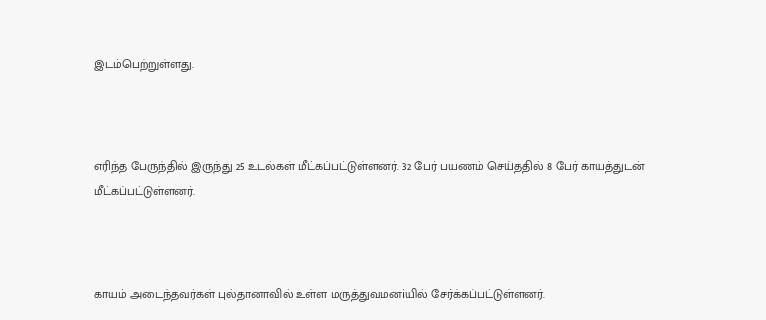இடம்பெற்றுள்ளது.



எரிந்த பேருந்தில் இருந்து 25 உடல்கள் மீட்கப்பட்டுள்ளனர். 32 பேர் பயணம் செய்ததில் 8 பேர் காயத்துடன் மீட்கப்பட்டுள்ளனர்.



காயம் அடைந்தவர்கள் புல்தானாவில் உள்ள மருத்துவமனiயில் சேர்க்கப்பட்டுள்ளனர்.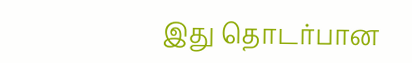இது தொடர்பான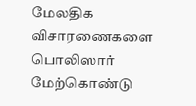மேலதிக விசாரணைகளை பொலிஸார் மேற்கொண்டு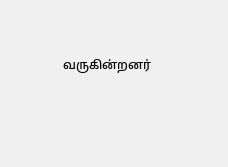வருகின்றனர்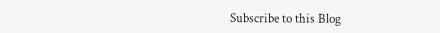Subscribe to this Blog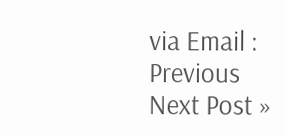via Email :
Previous
Next Post »